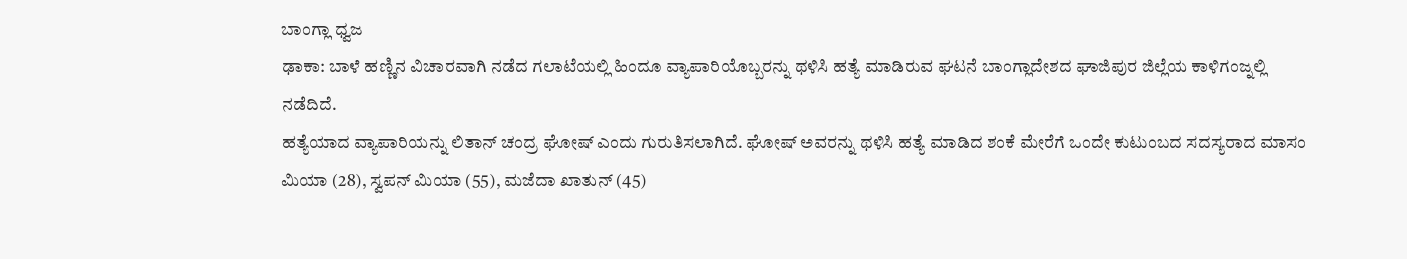ಬಾಂಗ್ಲಾ ಧ್ವಜ
ಢಾಕಾ: ಬಾಳೆ ಹಣ್ಣಿನ ವಿಚಾರವಾಗಿ ನಡೆದ ಗಲಾಟೆಯಲ್ಲಿ ಹಿಂದೂ ವ್ಯಾಪಾರಿಯೊಬ್ಬರನ್ನು ಥಳಿಸಿ ಹತ್ಯೆ ಮಾಡಿರುವ ಘಟನೆ ಬಾಂಗ್ಲಾದೇಶದ ಘಾಜಿಪುರ ಜಿಲ್ಲೆಯ ಕಾಳಿಗಂಜ್ನಲ್ಲಿ ನಡೆದಿದೆ.
ಹತ್ಯೆಯಾದ ವ್ಯಾಪಾರಿಯನ್ನು ಲಿತಾನ್ ಚಂದ್ರ ಘೋಷ್ ಎಂದು ಗುರುತಿಸಲಾಗಿದೆ. ಘೋಷ್ ಅವರನ್ನು ಥಳಿಸಿ ಹತ್ಯೆ ಮಾಡಿದ ಶಂಕೆ ಮೇರೆಗೆ ಒಂದೇ ಕುಟುಂಬದ ಸದಸ್ಯರಾದ ಮಾಸಂ ಮಿಯಾ (28), ಸ್ವಪನ್ ಮಿಯಾ (55), ಮಜೆದಾ ಖಾತುನ್ (45)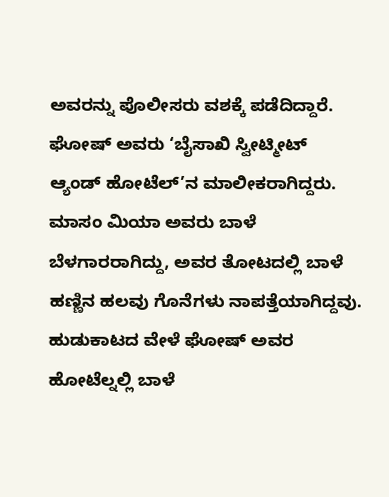ಅವರನ್ನು ಪೊಲೀಸರು ವಶಕ್ಕೆ ಪಡೆದಿದ್ದಾರೆ.
ಘೋಷ್ ಅವರು ‘ಬೈಸಾಖಿ ಸ್ವೀಟ್ಮೀಟ್ ಆ್ಯಂಡ್ ಹೋಟೆಲ್’ನ ಮಾಲೀಕರಾಗಿದ್ದರು. ಮಾಸಂ ಮಿಯಾ ಅವರು ಬಾಳೆ ಬೆಳಗಾರರಾಗಿದ್ದು, ಅವರ ತೋಟದಲ್ಲಿ ಬಾಳೆ ಹಣ್ಣಿನ ಹಲವು ಗೊನೆಗಳು ನಾಪತ್ತೆಯಾಗಿದ್ದವು. ಹುಡುಕಾಟದ ವೇಳೆ ಘೋಷ್ ಅವರ ಹೋಟೆಲ್ನಲ್ಲಿ ಬಾಳೆ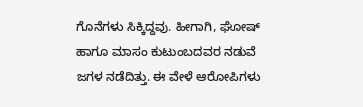ಗೊನೆಗಳು ಸಿಕ್ಕಿದ್ದವು. ಹೀಗಾಗಿ, ಘೋಷ್ ಹಾಗೂ ಮಾಸಂ ಕುಟುಂಬದವರ ನಡುವೆ ಜಗಳ ನಡೆದಿತ್ತು. ಈ ವೇಳೆ ಆರೋಪಿಗಳು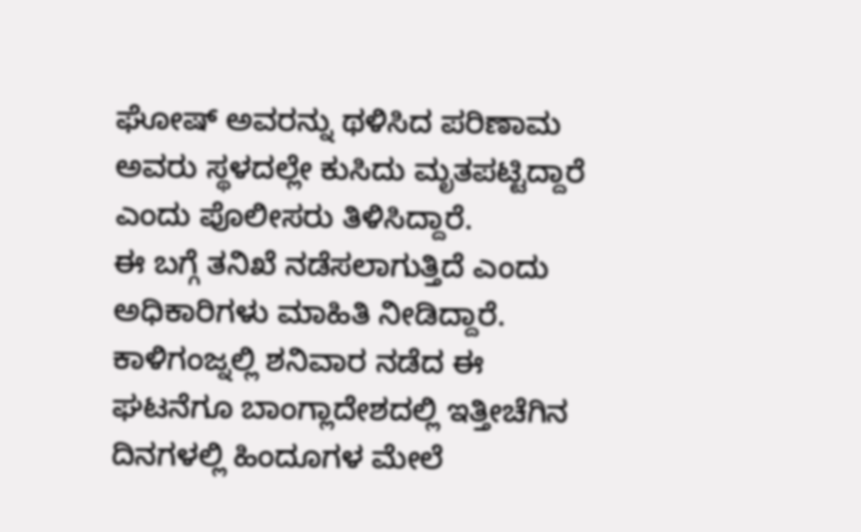ಘೋಷ್ ಅವರನ್ನು ಥಳಿಸಿದ ಪರಿಣಾಮ ಅವರು ಸ್ಥಳದಲ್ಲೇ ಕುಸಿದು ಮೃತಪಟ್ಟಿದ್ದಾರೆ ಎಂದು ಪೊಲೀಸರು ತಿಳಿಸಿದ್ದಾರೆ.
ಈ ಬಗ್ಗೆ ತನಿಖೆ ನಡೆಸಲಾಗುತ್ತಿದೆ ಎಂದು ಅಧಿಕಾರಿಗಳು ಮಾಹಿತಿ ನೀಡಿದ್ದಾರೆ.
ಕಾಳಿಗಂಜ್ನಲ್ಲಿ ಶನಿವಾರ ನಡೆದ ಈ ಘಟನೆಗೂ ಬಾಂಗ್ಲಾದೇಶದಲ್ಲಿ ಇತ್ತೀಚೆಗಿನ ದಿನಗಳಲ್ಲಿ ಹಿಂದೂಗಳ ಮೇಲೆ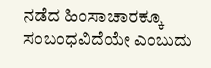ನಡೆದ ಹಿಂಸಾಚಾರಕ್ಕೂ ಸಂಬಂಧವಿದೆಯೇ ಎಂಬುದು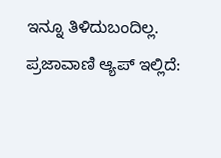ಇನ್ನೂ ತಿಳಿದುಬಂದಿಲ್ಲ.
ಪ್ರಜಾವಾಣಿ ಆ್ಯಪ್ ಇಲ್ಲಿದೆ: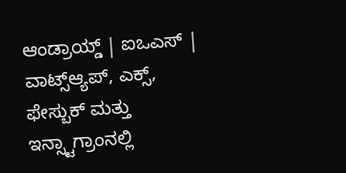ಆಂಡ್ರಾಯ್ಡ್ | ಐಒಎಸ್ | ವಾಟ್ಸ್ಆ್ಯಪ್, ಎಕ್ಸ್, ಫೇಸ್ಬುಕ್ ಮತ್ತು ಇನ್ಸ್ಟಾಗ್ರಾಂನಲ್ಲಿ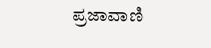ಪ್ರಜಾವಾಣಿ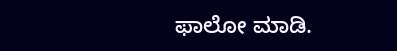ಫಾಲೋ ಮಾಡಿ.